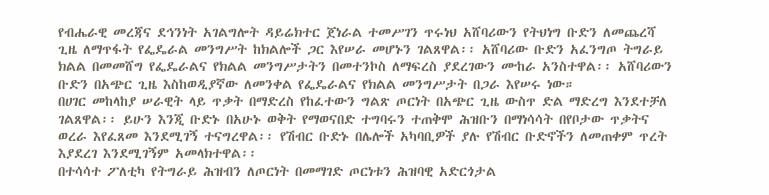የብሔራዊ መረጃና ደኅንነት አገልግሎት ዳይሬክተር ጀነራል ተመሥገን ጥሩነህ አሸባሪውን የትህነግ ቡድን ለመጨረሻ ጊዜ ለማጥፋት የፌዴራል መንግሥት ከክልሎች ጋር እየሠራ መሆኑን ገልጸዋል፡፡ አሸባሪው ቡድን አፈንግጦ ትግራይ ክልል በመመሸግ የፌዴራልና የክልል መንግሥታትን በመተንኮስ ለማፍረስ ያደረገውን ሙከራ አንስተዋል፡፡ አሸባሪውን ቡድን በአጭር ጊዜ እስከወዲያኛው ለመንቀል የፌዴራልና የክልል መንግሥታት በጋራ እየሠሩ ነው።
በሀገር መከላከያ ሠራዊት ላይ ጥቃት በማድረስ የከፈተውን ግልጽ ጦርነት በአጭር ጊዜ ውስጥ ድል ማድረግ እንደተቻለ ገልጸዋል፡፡ ይሁን እንጂ ቡድኑ በአሁኑ ወቅት የማወናበድ ተግባሩን ተጠቅሞ ሕዝቡን በማነሳሳት በየቦታው ጥቃትና ወረራ እየፈጸመ እንደሚገኝ ተናግረዋል፡፡ የሽብር ቡድኑ በሌሎች አካባቢዎች ያሉ የሽብር ቡድኖችን ለመጠቀም ጥረት እያደረገ እንደሚገኝም አመላክተዋል፡፡
በተሳሳተ ፖለቲካ የትግራይ ሕዝብን ለጦርነት በመማገድ ጦርነቱን ሕዝባዊ አድርጎታል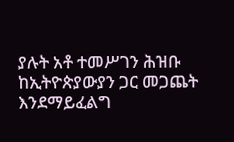ያሉት አቶ ተመሥገን ሕዝቡ ከኢትዮጵያውያን ጋር መጋጨት እንደማይፈልግ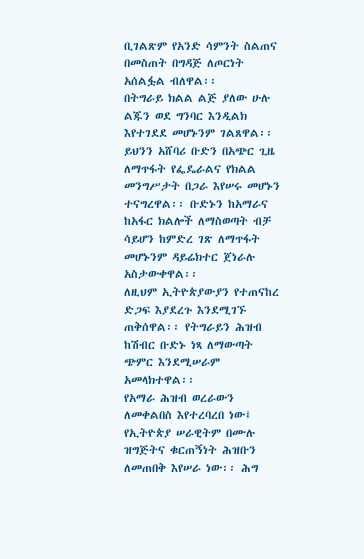ቢገልጽም የአንድ ሳምንት ስልጠና በመስጠት በግዳጅ ለጦርነት አሰልፏል ብለዋል፡፡
በትግራይ ክልል ልጅ ያለው ሁሉ ልጁን ወደ ግንባር እንዲልክ እየተገደደ መሆኑንም ገልጸዋል፡፡ ይህንን አሸባሪ ቡድን በአጭር ጊዜ ለማጥፋት የፌዴራልና የክልል መንግሥታት በጋራ እየሠሩ መሆኑን ተናግረዋል፡፡ ቡድኑን ከአማራና ከአፋር ክልሎች ለማስወጣት ብቻ ሳይሆን ከምድረ ገጽ ለማጥፋት መሆኑንም ዳይሬክተር ጀነራሉ አስታውቀዋል፡፡
ለዚህም ኢትዮጵያውያን የተጠናከረ ድጋፍ እያደረጉ እንደሚገኙ ጠቅሰዋል፡፡ የትግራይን ሕዝብ ከሽብር ቡድኑ ነጻ ለማውጣት ጭምር እንደሚሠራም አመላክተዋል፡፡
የአማራ ሕዝብ ወረራውን ለመቀልበስ እየተረባረበ ነው፤ የኢትዮጵያ ሠራዊትም በሙሉ ዝግጅትና ቁርጠኝነት ሕዝቡን ለመጠበቅ እየሠራ ነው፡፡ ሕግ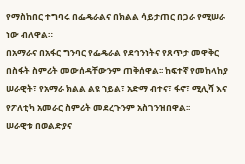የማስከበር ተግባሩ በፌዴራልና በክልል ሳይታጠር በጋራ የሚሠራ ነው ብለዋል።
በአማራና በአፋር ግንባር የፌዴራል የደኅንነትና የጸጥታ መዋቅር በስፋት ስምሪት መውሰዳቸውንም ጠቅሰዋል፡፡ ከፍተኛ የመከላከያ ሠራዊት፣ የአማራ ክልል ልዩ ኀይል፣ አድማ ብተና፣ ፋኖ፣ ሚሊሻ እና የፖለቲካ አመራር ስምሪት መደረጉንም አስገንዝበዋል፡፡
ሠራዊቱ በወልድያና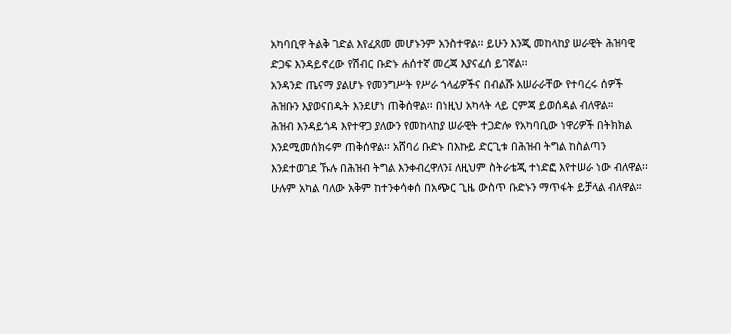አካባቢዋ ትልቅ ገድል እየፈጸመ መሆኑንም አንስተዋል፡፡ ይሁን እንጂ መከላከያ ሠራዊት ሕዝባዊ ድጋፍ እንዳይኖረው የሽብር ቡድኑ ሐሰተኛ መረጃ እያናፈሰ ይገኛል፡፡
አንዳንድ ጤናማ ያልሆኑ የመንግሥት የሥራ ኀላፊዎችና በብልሹ አሠራራቸው የተባረሩ ሰዎች ሕዝቡን እያወናበዱት እንደሆነ ጠቅሰዋል፡፡ በነዚህ አካላት ላይ ርምጃ ይወሰዳል ብለዋል።
ሕዝብ እንዳይጎዳ እየተዋጋ ያለውን የመከላከያ ሠራዊት ተጋድሎ የአካባቢው ነዋሪዎች በትክክል እንደሚመሰክሩም ጠቅሰዋል፡፡ አሸባሪ ቡድኑ በእኩይ ድርጊቱ በሕዝብ ትግል ከስልጣን እንደተወገደ ኹሉ በሕዝብ ትግል እንቀብረዋለን፤ ለዚህም ስትራቴጂ ተነድፎ እየተሠራ ነው ብለዋል፡፡
ሁሉም አካል ባለው አቅም ከተንቀሳቀሰ በአጭር ጊዜ ውስጥ ቡድኑን ማጥፋት ይቻላል ብለዋል።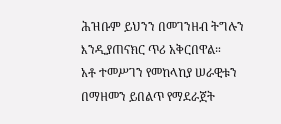ሕዝቡም ይህንን በመገንዘብ ትግሉን እንዲያጠናክር ጥሪ አቅርበዋል።
አቶ ተመሥገን የመከላከያ ሠራዊቱን በማዘመን ይበልጥ የማደራጀት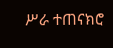ሥራ ተጠናክሮ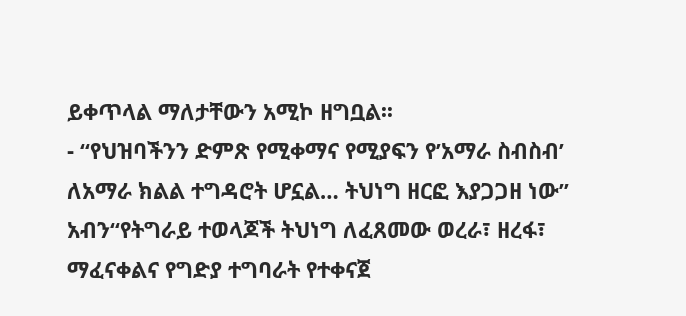ይቀጥላል ማለታቸውን አሚኮ ዘግቧል፡፡
- “የህዝባችንን ድምጽ የሚቀማና የሚያፍን የ’አማራ ስብስብ’ ለአማራ ክልል ተግዳሮት ሆኗል… ትህነግ ዘርፎ እያጋጋዘ ነው” አብን“የትግራይ ተወላጆች ትህነግ ለፈጸመው ወረራ፣ ዘረፋ፣ ማፈናቀልና የግድያ ተግባራት የተቀናጀ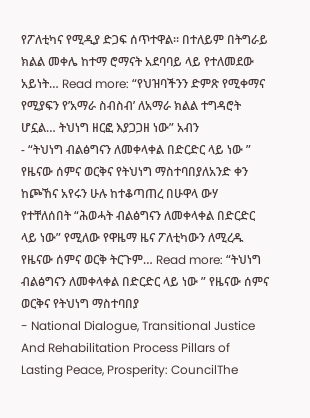የፖለቲካና የሚዲያ ድጋፍ ሰጥተዋል። በተለይም በትግራይ ክልል መቀሌ ከተማ ሮማናት አደባባይ ላይ የተለመደው አይነት… Read more: “የህዝባችንን ድምጽ የሚቀማና የሚያፍን የ’አማራ ስብስብ’ ለአማራ ክልል ተግዳሮት ሆኗል… ትህነግ ዘርፎ እያጋጋዘ ነው” አብን
- “ትህነግ ብልፅግናን ለመቀላቀል በድርድር ላይ ነው ” የዜናው ሰምና ወርቅና የትህነግ ማስተባበያለአንድ ቀን ከጮኸና አየሩን ሁሉ ከተቆጣጠረ በሁዋላ ውሃ የተቸለሰበት “ሕወሓት ብልፅግናን ለመቀላቀል በድርድር ላይ ነው” የሚለው የዋዜማ ዜና ፖለቲካውን ለሚረዱ የዜናው ሰምና ወርቅ ትርጉም… Read more: “ትህነግ ብልፅግናን ለመቀላቀል በድርድር ላይ ነው ” የዜናው ሰምና ወርቅና የትህነግ ማስተባበያ
- National Dialogue, Transitional Justice And Rehabilitation Process Pillars of Lasting Peace, Prosperity: CouncilThe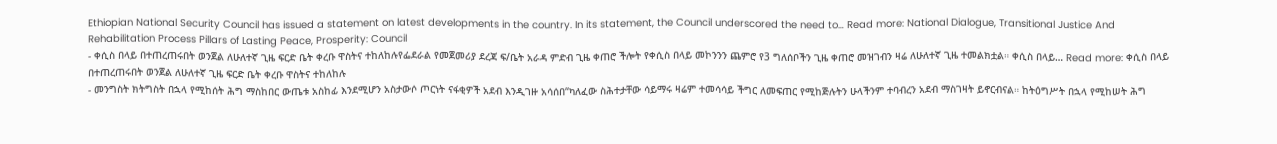Ethiopian National Security Council has issued a statement on latest developments in the country. In its statement, the Council underscored the need to… Read more: National Dialogue, Transitional Justice And Rehabilitation Process Pillars of Lasting Peace, Prosperity: Council
- ቀሲስ በላይ በተጠረጠሩበት ወንጀል ለሁለተኛ ጊዜ ፍርድ ቤት ቀረቡ ዋስትና ተከለከሉየፌደራል የመጀመሪያ ደረጃ ፍ/ቤት አራዳ ምድብ ጊዜ ቀጠሮ ችሎት የቀሲስ በላይ መኮንንን ጨምሮ የ3 ግለሰቦችን ጊዜ ቀጠሮ መዝገብን ዛሬ ለሁለተኛ ጊዜ ተመልክቷል። ቀሲስ በላይ… Read more: ቀሲስ በላይ በተጠረጠሩበት ወንጀል ለሁለተኛ ጊዜ ፍርድ ቤት ቀረቡ ዋስትና ተከለከሉ
- መንግስት ክትግስት በኋላ የሚከሰት ሕግ ማስከበር ውጤቱ አስከፊ እንደሚሆን አስታውሶ ጦርነት ናፋቂዎች አደብ እንዲገዙ አሳሰበ“ካለፈው ስሕተታቸው ሳይማሩ ዛሬም ተመሳሳይ ችግር ለመፍጠር የሚከጅሉትን ሁላችንም ተባብረን አደብ ማስገዛት ይኖርብናል። ከትዕግሥት በኋላ የሚከሠት ሕግ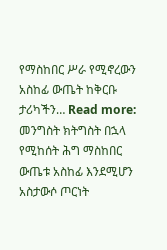የማስከበር ሥራ የሚኖረውን አስከፊ ውጤት ከቅርቡ ታሪካችን… Read more: መንግስት ክትግስት በኋላ የሚከሰት ሕግ ማስከበር ውጤቱ አስከፊ እንደሚሆን አስታውሶ ጦርነት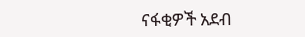ናፋቂዎች አደብ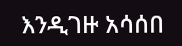እንዲገዙ አሳሰበ